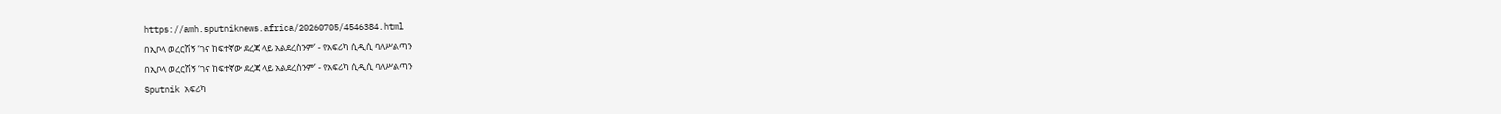https://amh.sputniknews.africa/20260705/4546384.html
በኢቦላ ወረርሽኝ ‘ገና ከፍተኛው ደረጃ ላይ አልደረስንም’ - የአፍሪካ ሲዲሲ ባለሥልጣን
በኢቦላ ወረርሽኝ ‘ገና ከፍተኛው ደረጃ ላይ አልደረስንም’ - የአፍሪካ ሲዲሲ ባለሥልጣን
Sputnik አፍሪካ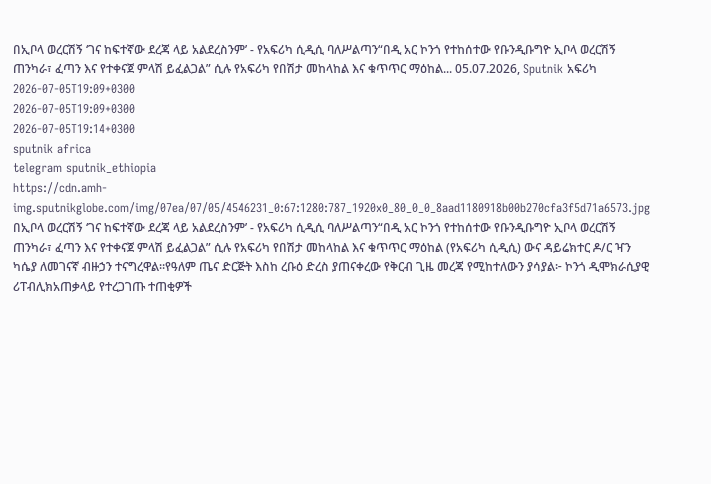በኢቦላ ወረርሽኝ ‘ገና ከፍተኛው ደረጃ ላይ አልደረስንም’ - የአፍሪካ ሲዲሲ ባለሥልጣን“በዲ አር ኮንጎ የተከሰተው የቡንዲቡግዮ ኢቦላ ወረርሽኝ ጠንካራ፣ ፈጣን እና የተቀናጀ ምላሽ ይፈልጋል” ሲሉ የአፍሪካ የበሽታ መከላከል እና ቁጥጥር ማዕከል... 05.07.2026, Sputnik አፍሪካ
2026-07-05T19:09+0300
2026-07-05T19:09+0300
2026-07-05T19:14+0300
sputnik africa
telegram sputnik_ethiopia
https://cdn.amh-img.sputnikglobe.com/img/07ea/07/05/4546231_0:67:1280:787_1920x0_80_0_0_8aad1180918b00b270cfa3f5d71a6573.jpg
በኢቦላ ወረርሽኝ ‘ገና ከፍተኛው ደረጃ ላይ አልደረስንም’ - የአፍሪካ ሲዲሲ ባለሥልጣን“በዲ አር ኮንጎ የተከሰተው የቡንዲቡግዮ ኢቦላ ወረርሽኝ ጠንካራ፣ ፈጣን እና የተቀናጀ ምላሽ ይፈልጋል” ሲሉ የአፍሪካ የበሽታ መከላከል እና ቁጥጥር ማዕከል (የአፍሪካ ሲዲሲ) ውና ዳይሬክተር ዶ/ር ዣን ካሴያ ለመገናኛ ብዙኃን ተናግረዋል።የዓለም ጤና ድርጅት እስከ ረቡዕ ድረስ ያጠናቀረው የቅርብ ጊዜ መረጃ የሚከተለውን ያሳያል፦ ኮንጎ ዲሞክራሲያዊ ሪፐብሊክአጠቃላይ የተረጋገጡ ተጠቂዎች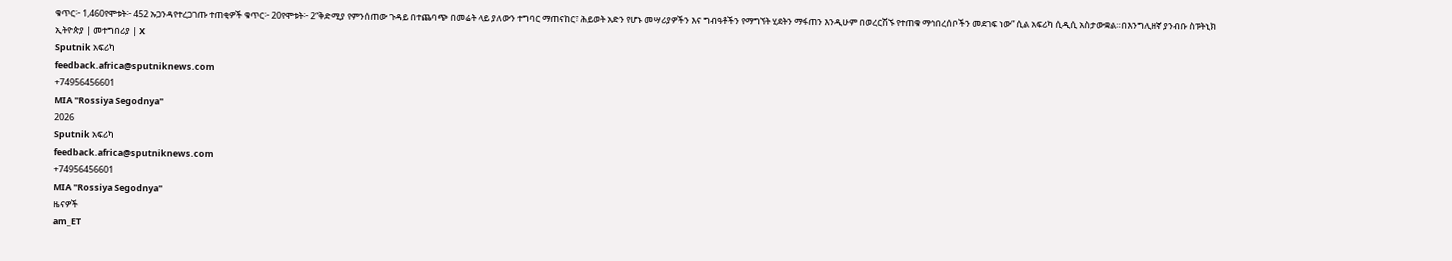ቁጥር፦ 1,460የሞቱት፦ 452 ኡጋንዳየተረጋገጡ ተጠቂዎች ቁጥር፦ 20የሞቱት፦ 2“ቅድሚያ የምንሰጠው ጉዳይ በተጨባጭ በመሬት ላይ ያለውን ተግባር ማጠናከር፣ ሕይወት አድን የሆኑ መሣሪያዎችን እና ግብዓቶችን የማግኘት ሂደትን ማፋጠን እንዲሁም በወረርሽኙ የተጠቁ ማኅበረሰቦችን መደገፍ ነው” ሲል አፍሪካ ሲዲሲ አስታውቋል።በእንግሊዘኛ ያንብቡ ስፑትኒክ ኢትዮጵያ | መተግበሪያ | X
Sputnik አፍሪካ
feedback.africa@sputniknews.com
+74956456601
MIA "Rossiya Segodnya"
2026
Sputnik አፍሪካ
feedback.africa@sputniknews.com
+74956456601
MIA "Rossiya Segodnya"
ዜናዎች
am_ET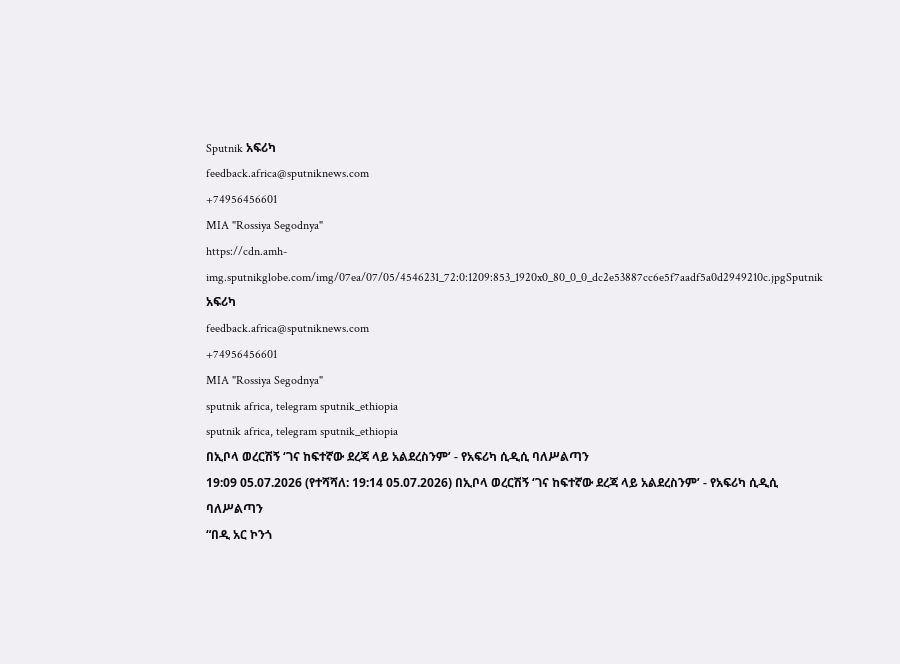Sputnik አፍሪካ
feedback.africa@sputniknews.com
+74956456601
MIA "Rossiya Segodnya"
https://cdn.amh-img.sputnikglobe.com/img/07ea/07/05/4546231_72:0:1209:853_1920x0_80_0_0_dc2e53887cc6e5f7aadf5a0d2949210c.jpgSputnik አፍሪካ
feedback.africa@sputniknews.com
+74956456601
MIA "Rossiya Segodnya"
sputnik africa, telegram sputnik_ethiopia
sputnik africa, telegram sputnik_ethiopia
በኢቦላ ወረርሽኝ ‘ገና ከፍተኛው ደረጃ ላይ አልደረስንም’ - የአፍሪካ ሲዲሲ ባለሥልጣን
19:09 05.07.2026 (የተሻሻለ: 19:14 05.07.2026) በኢቦላ ወረርሽኝ ‘ገና ከፍተኛው ደረጃ ላይ አልደረስንም’ - የአፍሪካ ሲዲሲ ባለሥልጣን
“በዲ አር ኮንጎ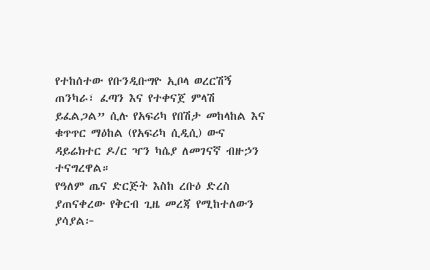የተከሰተው የቡንዲቡግዮ ኢቦላ ወረርሽኝ ጠንካራ፣ ፈጣን እና የተቀናጀ ምላሽ ይፈልጋል” ሲሉ የአፍሪካ የበሽታ መከላከል እና ቁጥጥር ማዕከል (የአፍሪካ ሲዲሲ) ውና ዳይሬክተር ዶ/ር ዣን ካሴያ ለመገናኛ ብዙኃን ተናግረዋል።
የዓለም ጤና ድርጅት እስከ ረቡዕ ድረስ ያጠናቀረው የቅርብ ጊዜ መረጃ የሚከተለውን ያሳያል፦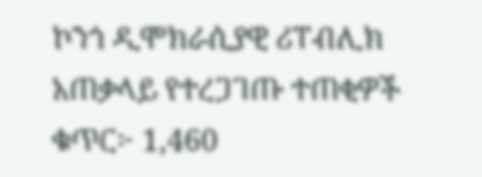ኮንጎ ዲሞክራሲያዊ ሪፐብሊክ
አጠቃላይ የተረጋገጡ ተጠቂዎች ቁጥር፦ 1,460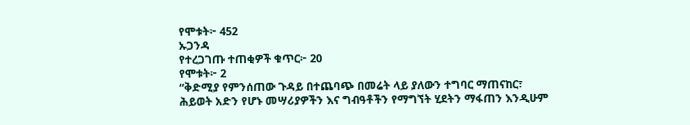የሞቱት፦ 452
ኡጋንዳ
የተረጋገጡ ተጠቂዎች ቁጥር፦ 20
የሞቱት፦ 2
“ቅድሚያ የምንሰጠው ጉዳይ በተጨባጭ በመሬት ላይ ያለውን ተግባር ማጠናከር፣ ሕይወት አድን የሆኑ መሣሪያዎችን እና ግብዓቶችን የማግኘት ሂደትን ማፋጠን እንዲሁም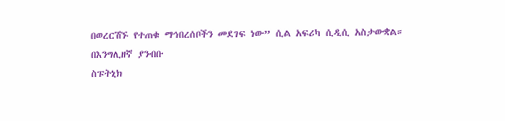በወረርሽኙ የተጠቁ ማኅበረሰቦችን መደገፍ ነው” ሲል አፍሪካ ሲዲሲ አስታውቋል።
በእንግሊዘኛ ያንብቡ
ስፑትኒክ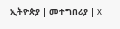ኢትዮጵያ | መተግበሪያ | X